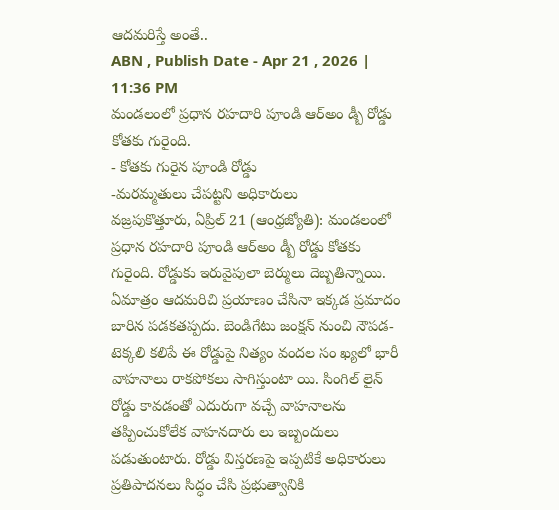ఆదమరిస్తే అంతే..
ABN , Publish Date - Apr 21 , 2026 | 11:36 PM
మండలంలో ప్రధాన రహదారి పూండి ఆర్అం డ్బీ రోడ్డు కోతకు గురైంది.
- కోతకు గురైన పూండి రోడ్డు
-మరమ్మతులు చేపట్టని అధికారులు
వజ్రపుకొత్తూరు, ఏప్రిల్ 21 (ఆంధ్రజ్యోతి): మండలంలో ప్రధాన రహదారి పూండి ఆర్అం డ్బీ రోడ్డు కోతకు గురైంది. రోడ్డుకు ఇరువైపులా బెర్ములు దెబ్బతిన్నాయి. ఏమాత్రం ఆదమరిచి ప్రయాణం చేసినా ఇక్కడ ప్రమాదం బారిన పడకతప్పదు. బెండిగేటు జంక్షన్ నుంచి నౌపడ- టెక్కలి కలిపే ఈ రోడ్డుపై నిత్యం వందల సం ఖ్యలో భారీ వాహనాలు రాకపోకలు సాగిస్తుంటా యి. సింగిల్ లైన్ రోడ్డు కావడంతో ఎదురుగా వచ్చే వాహనాలను తప్పించుకోలేక వాహనదారు లు ఇబ్బందులు పడుతుంటారు. రోడ్డు విస్తరణపై ఇప్పటికే అధికారులు ప్రతిపాదనలు సిద్ధం చేసి ప్రభుత్వానికి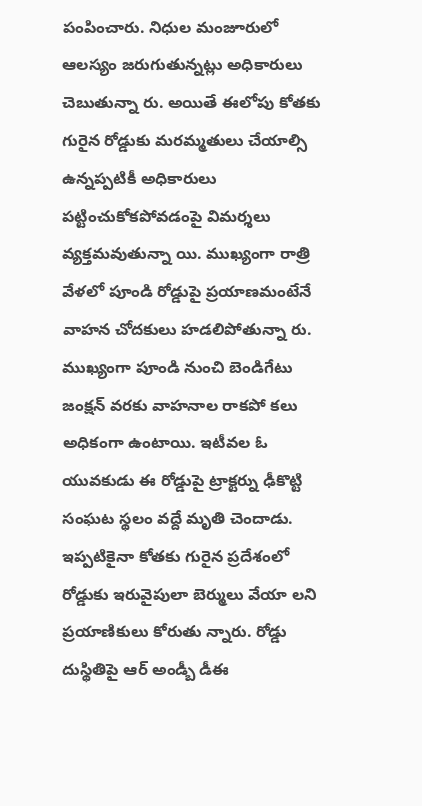పంపించారు. నిధుల మంజూరులో ఆలస్యం జరుగుతున్నట్లు అధికారులు చెబుతున్నా రు. అయితే ఈలోపు కోతకు గురైన రోడ్డుకు మరమ్మతులు చేయాల్సి ఉన్నప్పటికీ అధికారులు పట్టించుకోకపోవడంపై విమర్శలు వ్యక్తమవుతున్నా యి. ముఖ్యంగా రాత్రి వేళలో పూండి రోడ్డుపై ప్రయాణమంటేనే వాహన చోదకులు హడలిపోతున్నా రు. ముఖ్యంగా పూండి నుంచి బెండిగేటు జంక్షన్ వరకు వాహనాల రాకపో కలు అధికంగా ఉంటాయి. ఇటీవల ఓ యువకుడు ఈ రోడ్డుపై ట్రాక్టర్ను ఢీకొట్టి సంఘట స్థలం వద్దే మృతి చెందాడు. ఇప్పటికైనా కోతకు గురైన ప్రదేశంలో రోడ్డుకు ఇరువైపులా బెర్ములు వేయా లని ప్రయాణికులు కోరుతు న్నారు. రోడ్డు దుస్థితిపై ఆర్ అండ్బీ డీఈ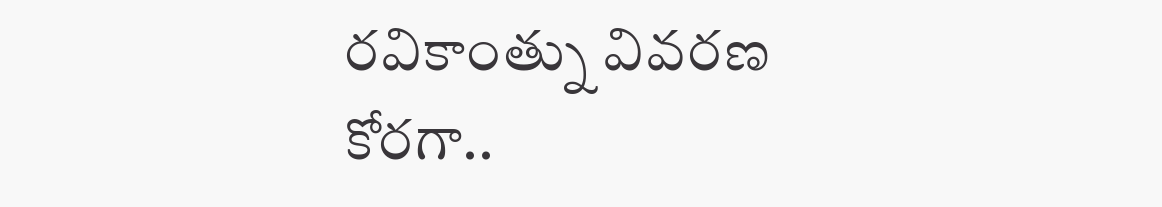రవికాంత్ను వివరణ కోరగా..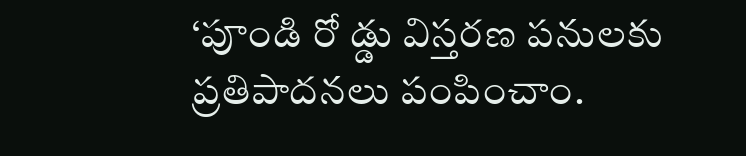‘పూండి రో డ్డు విస్తరణ పనులకు ప్రతిపాదనలు పంపించాం.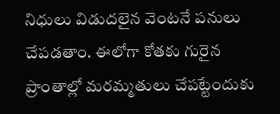నిధులు విడుదలైన వెంటనే పనులు చేపడతాం. ఈలోగా కోతకు గురైన ప్రాంతాల్లో మరమ్మతులు చేపట్టేందుకు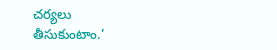చర్యలు తీసుకుంటాం.’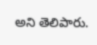అని తెలిపారు.